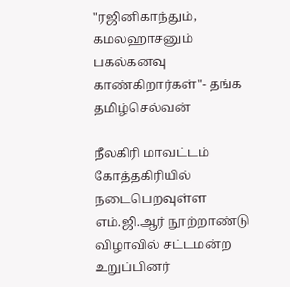"ரஜினிகாந்தும், கமலஹாசனும் பகல்கனவு காண்கிறார்கள்"- தங்க தமிழ்செல்வன்

நீலகிரி மாவட்டம் கோத்தகிரியில் நடைபெறவுள்ள எம்.ஜி.ஆர் நூற்றாண்டு விழாவில் சட்டமன்ற உறுப்பினர்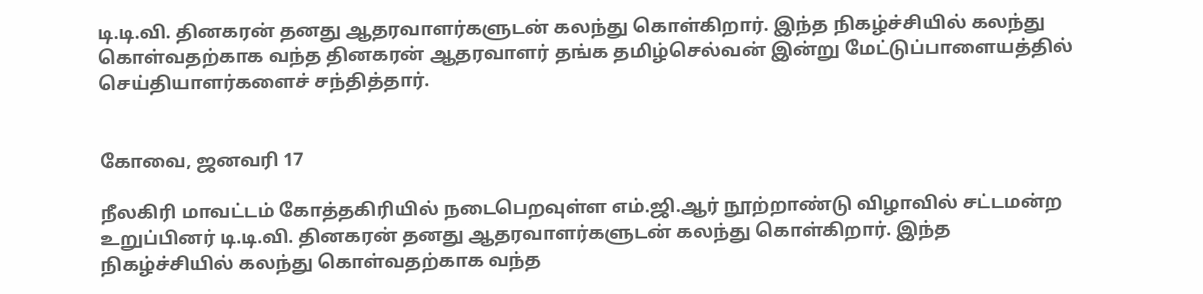டி.டி.வி. தினகரன் தனது ஆதரவாளர்களுடன் கலந்து கொள்கிறார். இந்த நிகழ்ச்சியில் கலந்து கொள்வதற்காக வந்த தினகரன் ஆதரவாளர் தங்க தமிழ்செல்வன் இன்று மேட்டுப்பாளையத்தில் செய்தியாளர்களைச் சந்தித்தார்.


கோவை, ஜனவரி 17

நீலகிரி மாவட்டம் கோத்தகிரியில் நடைபெறவுள்ள எம்.ஜி.ஆர் நூற்றாண்டு விழாவில் சட்டமன்ற உறுப்பினர் டி.டி.வி. தினகரன் தனது ஆதரவாளர்களுடன் கலந்து கொள்கிறார். இந்த நிகழ்ச்சியில் கலந்து கொள்வதற்காக வந்த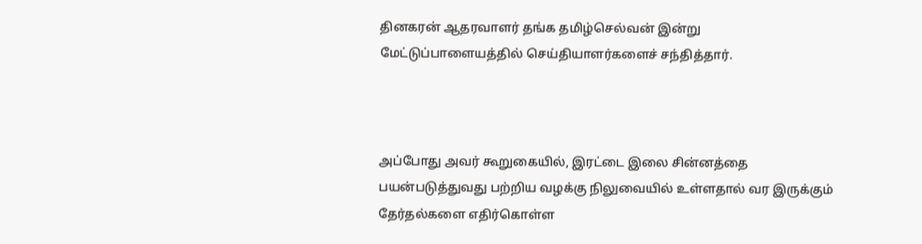தினகரன் ஆதரவாளர் தங்க தமிழ்செல்வன் இன்று மேட்டுப்பாளையத்தில் செய்தியாளர்களைச் சந்தித்தார்.



அப்போது அவர் கூறுகையில், இரட்டை இலை சின்னத்தை பயன்படுத்துவது பற்றிய வழக்கு நிலுவையில் உள்ளதால் வர இருக்கும் தேர்தல்களை எதிர்கொள்ள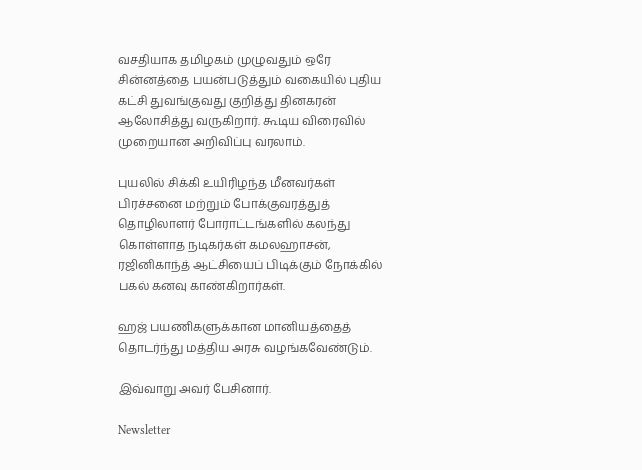வசதியாக தமிழகம் முழுவதும் ஒரே சின்னத்தை பயன்படுத்தும் வகையில் புதிய கட்சி துவங்குவது குறித்து தினகரன் ஆலோசித்து வருகிறார். கூடிய விரைவில் முறையான அறிவிப்பு வரலாம்.

புயலில் சிக்கி உயிரிழந்த மீனவர்கள் பிரச்சனை மற்றும் போக்குவரத்துத் தொழிலாளர் போராட்டங்களில் கலந்து கொள்ளாத நடிகர்கள் கமலஹாசன், ரஜினிகாந்த் ஆட்சியைப் பிடிக்கும் நோக்கில் பகல் கனவு காண்கிறார்கள்.

ஹஜ் பயணிகளுக்கான மானியத்தைத் தொடர்ந்து மத்திய அரசு வழங்கவேண்டும்.

இவ்வாறு அவர் பேசினார்.

Newsletter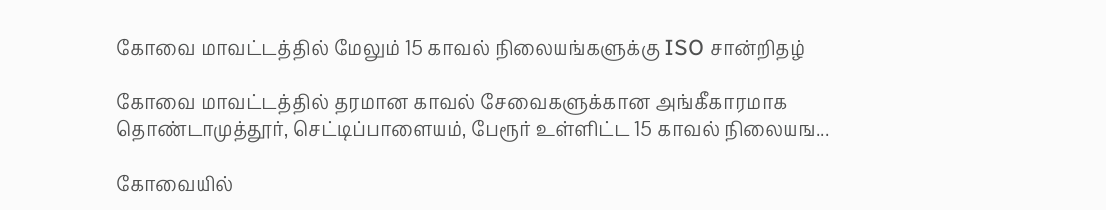கோவை மாவட்டத்தில் மேலும் 15 காவல் நிலையங்களுக்கு ISO சான்றிதழ்

கோவை மாவட்டத்தில் தரமான காவல் சேவைகளுக்கான அங்கீகாரமாக தொண்டாமுத்தூர், செட்டிப்பாளையம், பேரூர் உள்ளிட்ட 15 காவல் நிலையங...

கோவையில்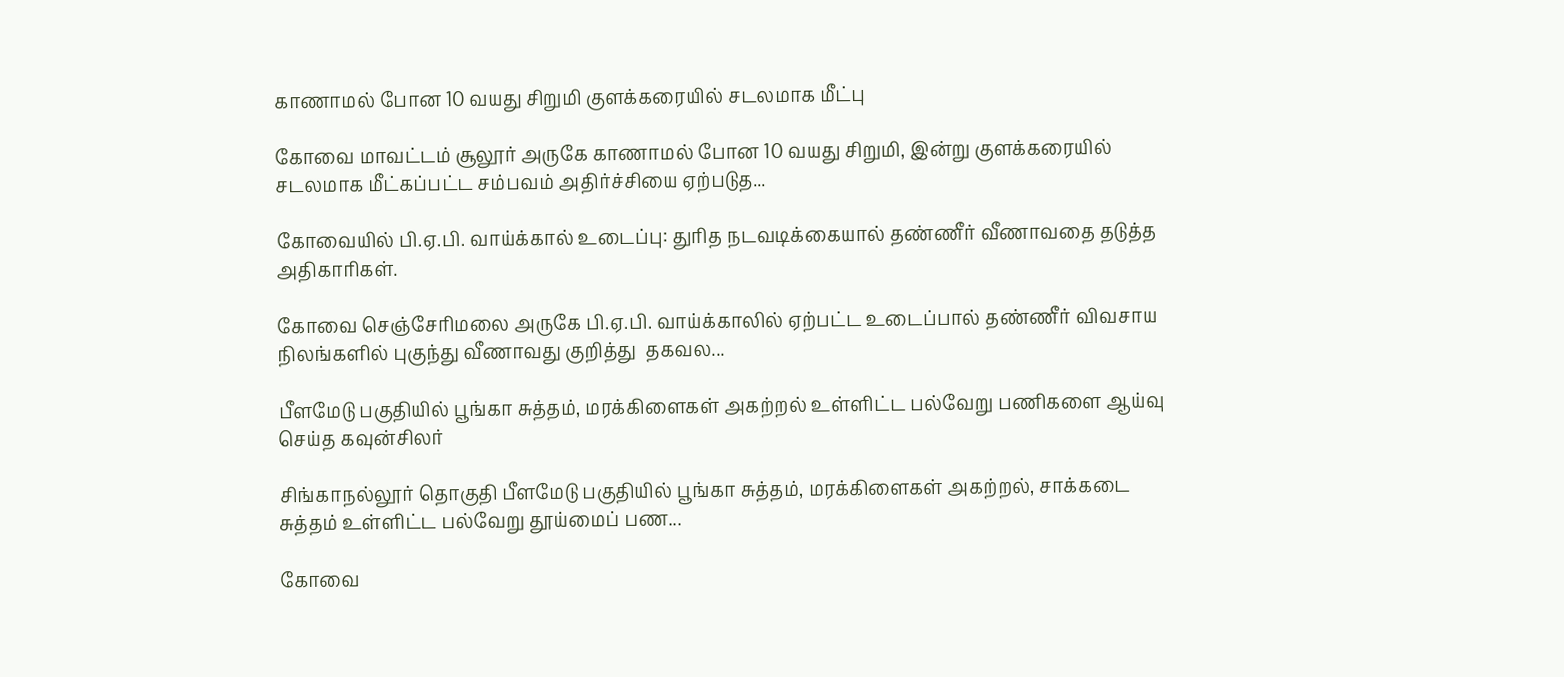காணாமல் போன 10 வயது சிறுமி குளக்கரையில் சடலமாக மீட்பு

கோவை மாவட்டம் சூலூர் அருகே காணாமல் போன 10 வயது சிறுமி, இன்று குளக்கரையில் சடலமாக மீட்கப்பட்ட சம்பவம் அதிர்ச்சியை ஏற்படுத...

கோவையில் பி.ஏ.பி. வாய்க்கால் உடைப்பு: துரித நடவடிக்கையால் தண்ணீர் வீணாவதை தடுத்த அதிகாரிகள்.

கோவை செஞ்சேரிமலை அருகே பி.ஏ.பி. வாய்க்காலில் ஏற்பட்ட உடைப்பால் தண்ணீர் விவசாய நிலங்களில் புகுந்து வீணாவது குறித்து  தகவல...

பீளமேடு பகுதியில் பூங்கா சுத்தம், மரக்கிளைகள் அகற்றல் உள்ளிட்ட பல்வேறு பணிகளை ஆய்வு செய்த கவுன்சிலர்

சிங்காநல்லூர் தொகுதி பீளமேடு பகுதியில் பூங்கா சுத்தம், மரக்கிளைகள் அகற்றல், சாக்கடை சுத்தம் உள்ளிட்ட பல்வேறு தூய்மைப் பண...

கோவை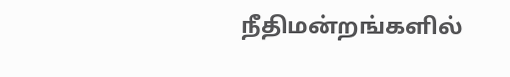நீதிமன்றங்களில்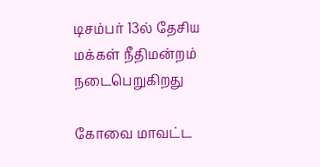டிசம்பர் 13ல் தேசிய மக்கள் நீதிமன்றம் நடைபெறுகிறது

கோவை மாவட்ட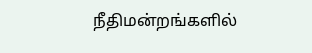நீதிமன்றங்களில்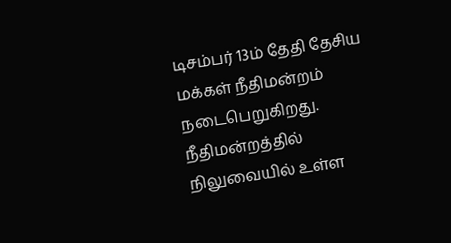டிசம்பர் 13ம் தேதி தேசிய மக்கள் நீதிமன்றம் நடைபெறுகிறது. நீதிமன்றத்தில் நிலுவையில் உள்ள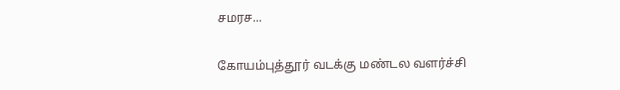சமரச...

கோயம்புத்தூர் வடக்கு மண்டல வளர்ச்சி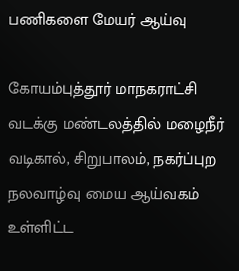பணிகளை மேயர் ஆய்வு

கோயம்புத்தூர் மாநகராட்சி வடக்கு மண்டலத்தில் மழைநீர் வடிகால், சிறுபாலம், நகர்ப்புற நலவாழ்வு மைய ஆய்வகம் உள்ளிட்ட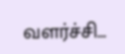வளர்ச்சி...